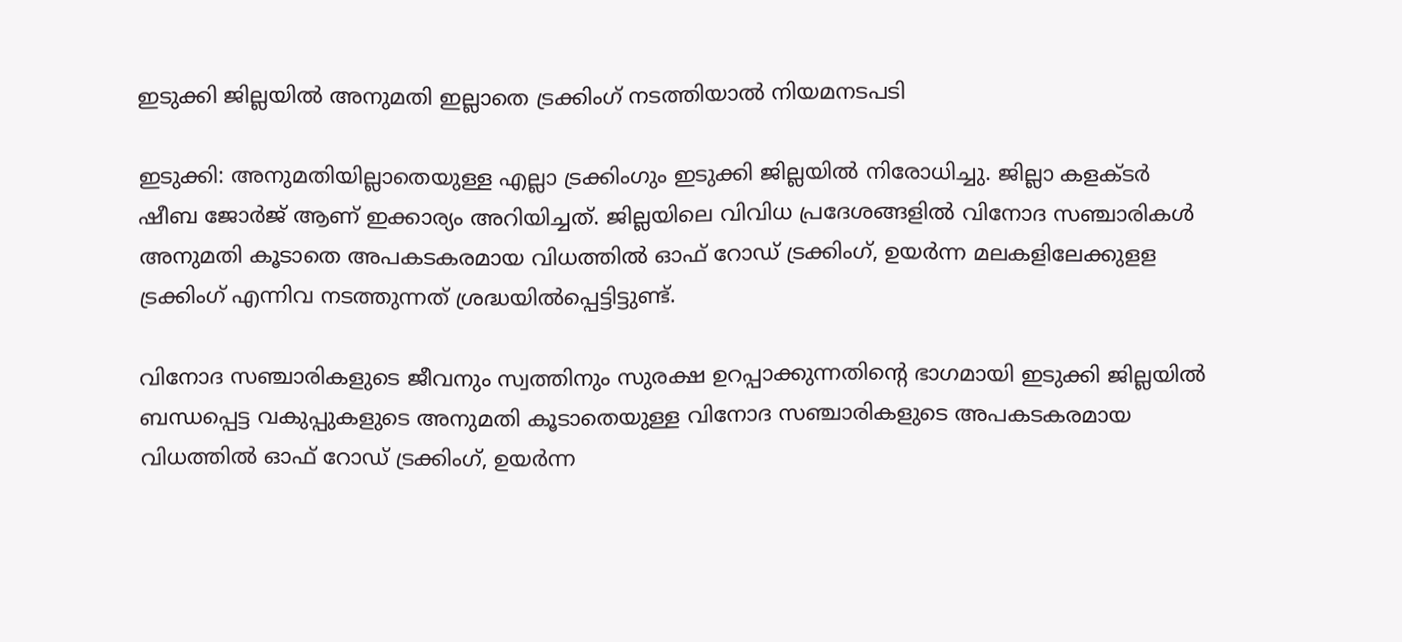ഇടുക്കി ജില്ലയില്‍ അനുമതി ഇല്ലാതെ ട്രക്കിംഗ് നടത്തിയാല്‍ നിയമനടപടി

ഇടുക്കി: അനുമതിയില്ലാതെയുള്ള എല്ലാ ട്രക്കിംഗും ഇടുക്കി ജില്ലയില്‍ നിരോധിച്ചു. ജില്ലാ കളക്ടര്‍ ഷീബ ജോര്‍ജ് ആണ് ഇക്കാര്യം അറിയിച്ചത്. ജില്ലയിലെ വിവിധ പ്രദേശങ്ങളില്‍ വിനോദ സഞ്ചാരികള്‍ അനുമതി കൂടാതെ അപകടകരമായ വിധത്തില്‍ ഓഫ് റോഡ് ട്രക്കിംഗ്, ഉയര്‍ന്ന മലകളിലേക്കുളള ട്രക്കിംഗ് എന്നിവ നടത്തുന്നത് ശ്രദ്ധയില്‍പ്പെട്ടിട്ടുണ്ട്.

വിനോദ സഞ്ചാരികളുടെ ജീവനും സ്വത്തിനും സുരക്ഷ ഉറപ്പാക്കുന്നതിന്റെ ഭാഗമായി ഇടുക്കി ജില്ലയില്‍ ബന്ധപ്പെട്ട വകുപ്പുകളുടെ അനുമതി കൂടാതെയുള്ള വിനോദ സഞ്ചാരികളുടെ അപകടകരമായ വിധത്തില്‍ ഓഫ് റോഡ് ട്രക്കിംഗ്, ഉയര്‍ന്ന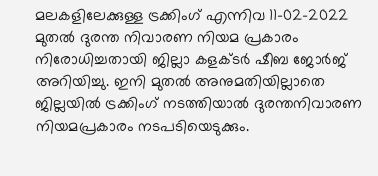മലകളിലേക്കുള്ള ട്രക്കിംഗ് എന്നിവ 11-02-2022 മുതല്‍ ദുരന്ത നിവാരണ നിയമ പ്രകാരം നിരോധിച്ചതായി ജില്ലാ കളക്ടര്‍ ഷീബ ജോര്‍ജ് അറിയിച്ചു. ഇനി മുതല്‍ അനുമതിയില്ലാതെ ജില്ലയില്‍ ട്രക്കിംഗ് നടത്തിയാല്‍ ദുരന്തനിവാരണ നിയമപ്രകാരം നടപടിയെടുക്കും.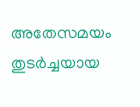അതേസമയം തുടര്‍ച്ചയായ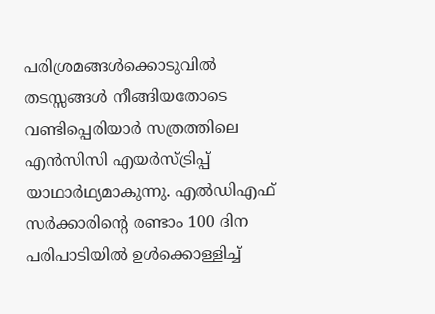പരിശ്രമങ്ങള്‍ക്കൊടുവില്‍ തടസ്സങ്ങള്‍ നീങ്ങിയതോടെ വണ്ടിപ്പെരിയാര്‍ സത്രത്തിലെ എന്‍സിസി എയര്‍സ്ട്രിപ്പ് യാഥാര്‍ഥ്യമാകുന്നു. എല്‍ഡിഎഫ് സര്‍ക്കാരിന്റെ രണ്ടാം 100 ദിന പരിപാടിയില്‍ ഉള്‍ക്കൊള്ളിച്ച്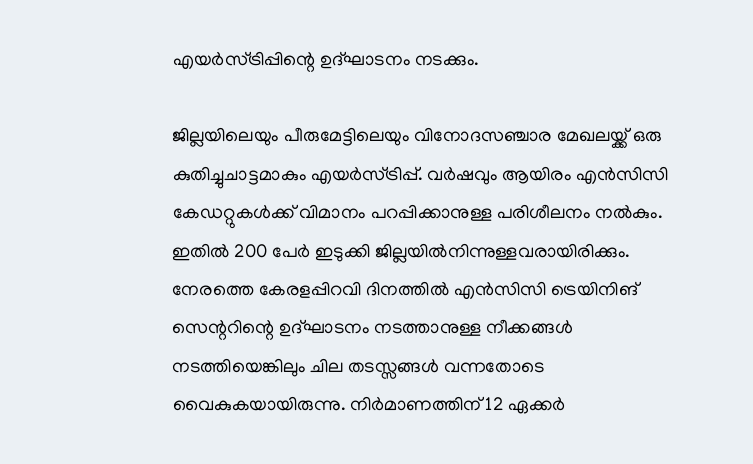എയര്‍സ്ട്രിപ്പിന്റെ ഉദ്ഘാടനം നടക്കും.

ജില്ലയിലെയും പീരുമേട്ടിലെയും വിനോദസഞ്ചാര മേഖലയ്ക്ക് ഒരു കുതിച്ചുചാട്ടമാകും എയര്‍സ്ട്രിപ്പ്. വര്‍ഷവും ആയിരം എന്‍സിസി കേഡറ്റുകള്‍ക്ക് വിമാനം പറപ്പിക്കാനുള്ള പരിശീലനം നല്‍കും. ഇതില്‍ 200 പേര്‍ ഇടുക്കി ജില്ലയില്‍നിന്നുള്ളവരായിരിക്കും. നേരത്തെ കേരളപ്പിറവി ദിനത്തില്‍ എന്‍സിസി ട്രെയിനിങ് സെന്ററിന്റെ ഉദ്ഘാടനം നടത്താനുള്ള നീക്കങ്ങള്‍ നടത്തിയെങ്കിലും ചില തടസ്സങ്ങള്‍ വന്നതോടെ വൈകുകയായിരുന്നു. നിര്‍മാണത്തിന് 12 ഏക്കര്‍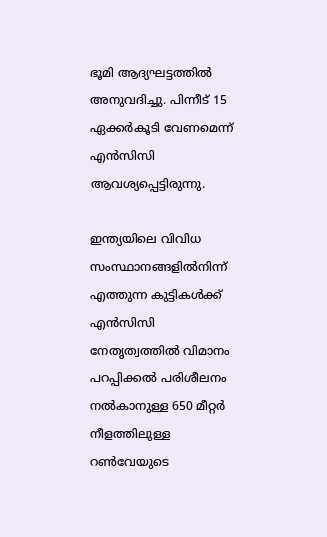ഭൂമി ആദ്യഘട്ടത്തില്‍ അനുവദിച്ചു. പിന്നീട് 15 ഏക്കര്‍കൂടി വേണമെന്ന് എന്‍സിസി ആവശ്യപ്പെട്ടിരുന്നു.

ഇന്ത്യയിലെ വിവിധ സംസ്ഥാനങ്ങളില്‍നിന്ന് എത്തുന്ന കുട്ടികള്‍ക്ക് എന്‍സിസി നേതൃത്വത്തില്‍ വിമാനം പറപ്പിക്കല്‍ പരിശീലനം നല്‍കാനുള്ള 650 മീറ്റര്‍ നീളത്തിലുള്ള റണ്‍വേയുടെ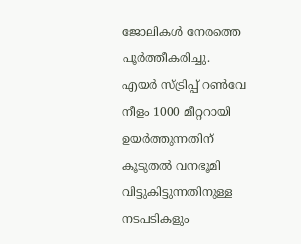ജോലികള്‍ നേരത്തെ പൂര്‍ത്തീകരിച്ചു. എയര്‍ സ്ട്രിപ്പ് റണ്‍വേ നീളം 1000 മീറ്ററായി ഉയര്‍ത്തുന്നതിന് കൂടുതല്‍ വനഭൂമി വിട്ടുകിട്ടുന്നതിനുള്ള നടപടികളും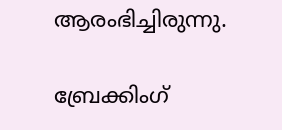ആരംഭിച്ചിരുന്നു.

ബ്രേക്കിംഗ്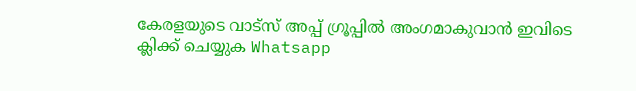കേരളയുടെ വാട്സ് അപ്പ് ഗ്രൂപ്പിൽ അംഗമാകുവാൻ ഇവിടെ ക്ലിക്ക് ചെയ്യുക Whatsapp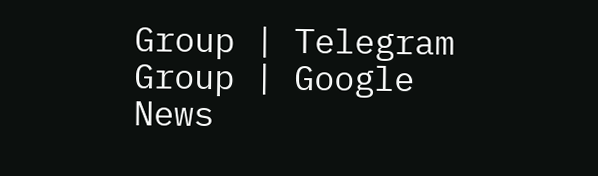Group | Telegram Group | Google News